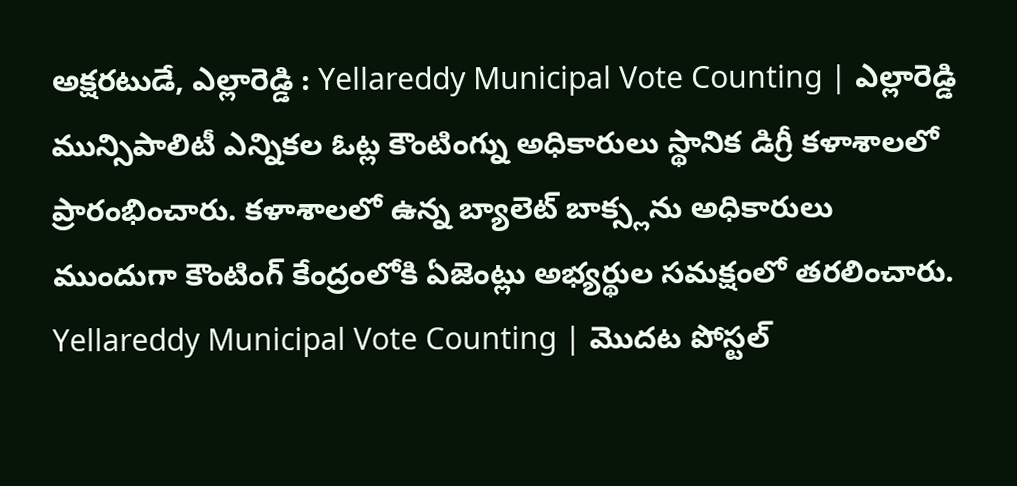అక్షరటుడే, ఎల్లారెడ్డి : Yellareddy Municipal Vote Counting | ఎల్లారెడ్డి మున్సిపాలిటీ ఎన్నికల ఓట్ల కౌంటింగ్ను అధికారులు స్థానిక డిగ్రీ కళాశాలలో ప్రారంభించారు. కళాశాలలో ఉన్న బ్యాలెట్ బాక్స్లను అధికారులు ముందుగా కౌంటింగ్ కేంద్రంలోకి ఏజెంట్లు అభ్యర్థుల సమక్షంలో తరలించారు.
Yellareddy Municipal Vote Counting | మొదట పోస్టల్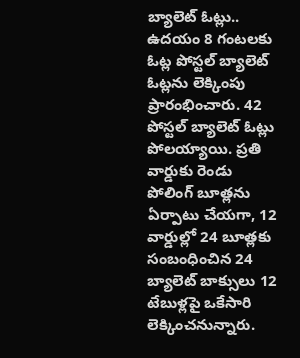బ్యాలెట్ ఓట్లు..
ఉదయం 8 గంటలకు ఓట్ల పోస్టల్ బ్యాలెట్ ఓట్లను లెక్కింపు ప్రారంభించారు. 42 పోస్టల్ బ్యాలెట్ ఓట్లు పోలయ్యాయి. ప్రతి వార్డుకు రెండు పోలింగ్ బూత్లను ఏర్పాటు చేయగా, 12 వార్డుల్లో 24 బూత్లకు సంబంధించిన 24 బ్యాలెట్ బాక్సులు 12 టేబుళ్లపై ఒకేసారి లెక్కించనున్నారు.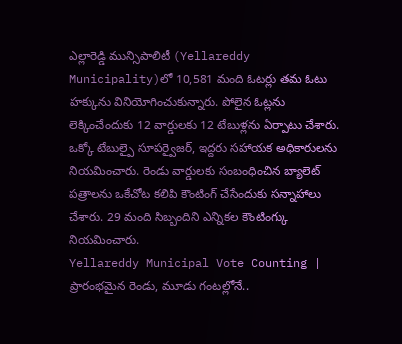ఎల్లారెడ్డి మున్సిపాలిటీ (Yellareddy Municipality)లో 10,581 మంది ఓటర్లు తమ ఓటు హక్కును వినియోగించుకున్నారు. పోలైన ఓట్లను లెక్కించేందుకు 12 వార్డులకు 12 టేబుళ్లను ఏర్పాటు చేశారు. ఒక్కో టేబుల్పై సూపర్వైజర్, ఇద్దరు సహాయక అధికారులను నియమించారు. రెండు వార్డులకు సంబంధించిన బ్యాలెట్ పత్రాలను ఒకేచోట కలిపి కౌంటింగ్ చేసేందుకు సన్నాహాలు చేశారు. 29 మంది సిబ్బందిని ఎన్నికల కౌంటింగ్కు నియమించారు.
Yellareddy Municipal Vote Counting | ప్రారంభమైన రెండు, మూడు గంటల్లోనే..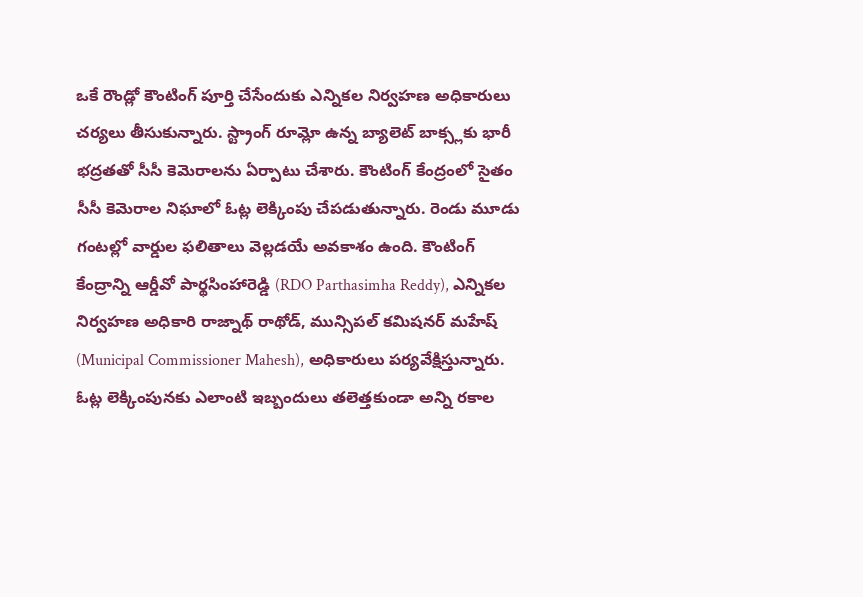ఒకే రౌండ్లో కౌంటింగ్ పూర్తి చేసేందుకు ఎన్నికల నిర్వహణ అధికారులు చర్యలు తీసుకున్నారు. స్ట్రాంగ్ రూమ్లో ఉన్న బ్యాలెట్ బాక్స్లకు భారీ భద్రతతో సీసీ కెమెరాలను ఏర్పాటు చేశారు. కౌంటింగ్ కేంద్రంలో సైతం సీసీ కెమెరాల నిఘాలో ఓట్ల లెక్కింపు చేపడుతున్నారు. రెండు మూడు గంటల్లో వార్డుల ఫలితాలు వెల్లడయే అవకాశం ఉంది. కౌంటింగ్ కేంద్రాన్ని ఆర్డీవో పార్థసింహారెడ్డి (RDO Parthasimha Reddy), ఎన్నికల నిర్వహణ అధికారి రాజ్నాథ్ రాథోడ్, మున్సిపల్ కమిషనర్ మహేష్ (Municipal Commissioner Mahesh), అధికారులు పర్యవేక్షిస్తున్నారు. ఓట్ల లెక్కింపునకు ఎలాంటి ఇబ్బందులు తలెత్తకుండా అన్ని రకాల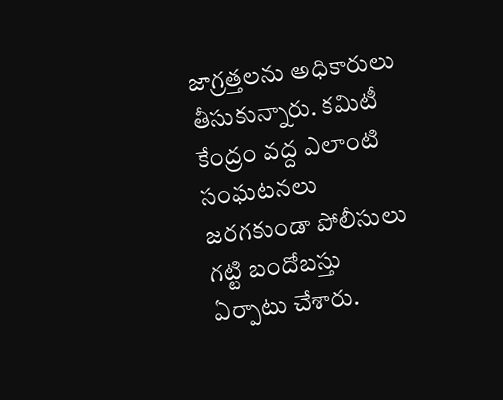జాగ్రత్తలను అధికారులు తీసుకున్నారు. కమిటీ కేంద్రం వద్ద ఎలాంటి సంఘటనలు జరగకుండా పోలీసులు గట్టి బందోబస్తు ఏర్పాటు చేశారు.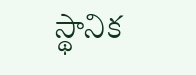స్థానిక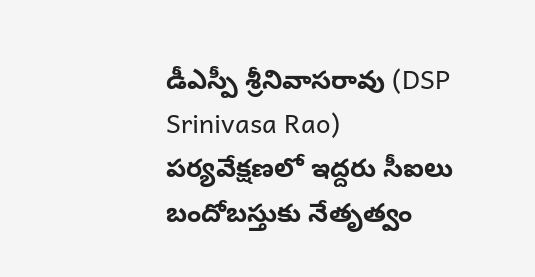డీఎస్పీ శ్రీనివాసరావు (DSP Srinivasa Rao) పర్యవేక్షణలో ఇద్దరు సీఐలు బందోబస్తుకు నేతృత్వం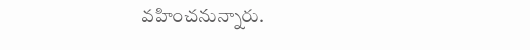వహించనున్నారు.